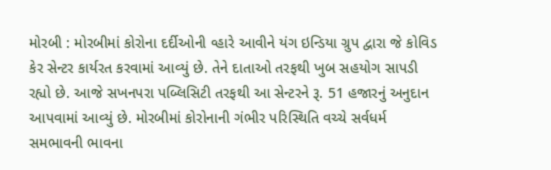મોરબી : મોરબીમાં કોરોના દર્દીઓની વ્હારે આવીને યંગ ઇન્ડિયા ગ્રુપ દ્વારા જે કોવિડ કેર સેન્ટર કાર્યરત કરવામાં આવ્યું છે. તેને દાતાઓ તરફથી ખુબ સહયોગ સાપડી રહ્યો છે. આજે સખનપરા પબ્લિસિટી તરફથી આ સેન્ટરને રૂ. 51 હજારનું અનુદાન આપવામાં આવ્યું છે. મોરબીમાં કોરોનાની ગંભીર પરિસ્થિતિ વચ્ચે સર્વધર્મ સમભાવની ભાવના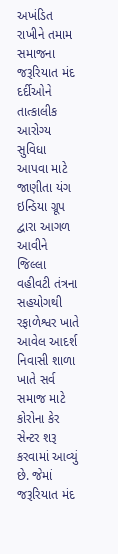અખંડિત રાખીને તમામ સમાજના જરૂરિયાત મંદ દર્દીઓને તાત્કાલીક આરોગ્ય સુવિધા આપવા માટે જાણીતા યંગ ઇન્ડિયા ગ્રૂપ દ્વારા આગળ આવીને જિલ્લા વહીવટી તંત્રના સહયોગથી રફાળેશ્વર ખાતે આવેલ આદર્શ નિવાસી શાળા ખાતે સર્વ સમાજ માટે કોરોના કેર સેન્ટર શરૂ કરવામાં આવ્યું છે. જેમાં જરૂરિયાત મંદ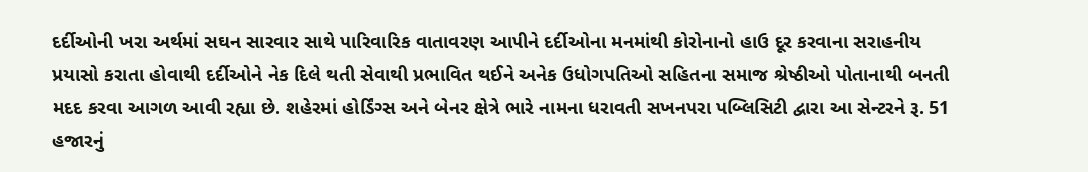દર્દીઓની ખરા અર્થમાં સઘન સારવાર સાથે પારિવારિક વાતાવરણ આપીને દર્દીઓના મનમાંથી કોરોનાનો હાઉ દૂર કરવાના સરાહનીય પ્રયાસો કરાતા હોવાથી દર્દીઓને નેક દિલે થતી સેવાથી પ્રભાવિત થઈને અનેક ઉધોગપતિઓ સહિતના સમાજ શ્રેષ્ઠીઓ પોતાનાથી બનતી મદદ કરવા આગળ આવી રહ્યા છે. શહેરમાં હોર્ડિંગ્સ અને બેનર ક્ષેત્રે ભારે નામના ધરાવતી સખનપરા પબ્લિસિટી દ્વારા આ સેન્ટરને રૂ. 51 હજારનું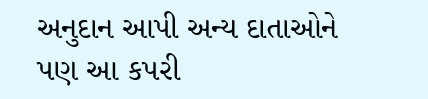અનુદાન આપી અન્ય દાતાઓને પણ આ કપરી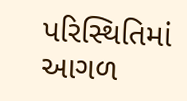પરિસ્થિતિમાં આગળ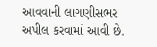આવવાની લાગણીસભર અપીલ કરવામાં આવી છે.